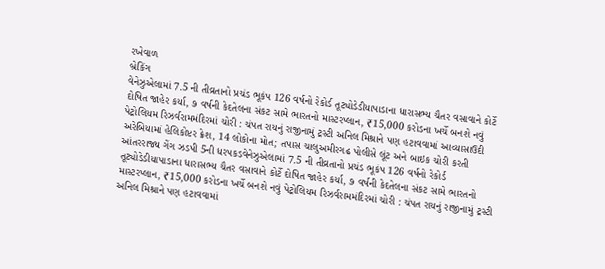રખેવાળ
બ્રેકિંગ
વેનેઝુએલામાં 7.5 ની તીવ્રતાનો પ્રચંડ ભૂકંપ 126 વર્ષનો રેકોર્ડ તૂટ્યોડેડીયાપાડાના ધારાસભ્ય ચૈતર વસાવાને કોર્ટે દોષિત જાહેર કર્યા, ૭ વર્ષની કેદતેલના સંકટ સામે ભારતનો માસ્ટરપ્લાન, ₹15,000 કરોડના ખર્ચે બનશે નવું પેટ્રોલિયમ રિઝર્વરામમંદિરમાં ચોરી : ચંપત રાયનું રાજીનામું ટ્રસ્ટી અનિલ મિશ્રાને પણ હટાવવામાં આવ્યાસાઉદી અરેબિયામાં હેલિકોપ્ટર ક્રેશ, 14 લોકોના મોત; તપાસ ચાલુઅમીરગઢ પોલીસે લૂંટ અને બાઇક ચોરી કરતી આંતરરાજ્ય ગેંગ ઝડપી 5ની ધરપકડવેનેઝુએલામાં 7.5 ની તીવ્રતાનો પ્રચંડ ભૂકંપ 126 વર્ષનો રેકોર્ડ તૂટ્યોડેડીયાપાડાના ધારાસભ્ય ચૈતર વસાવાને કોર્ટે દોષિત જાહેર કર્યા, ૭ વર્ષની કેદતેલના સંકટ સામે ભારતનો માસ્ટરપ્લાન, ₹15,000 કરોડના ખર્ચે બનશે નવું પેટ્રોલિયમ રિઝર્વરામમંદિરમાં ચોરી : ચંપત રાયનું રાજીનામું ટ્રસ્ટી અનિલ મિશ્રાને પણ હટાવવામાં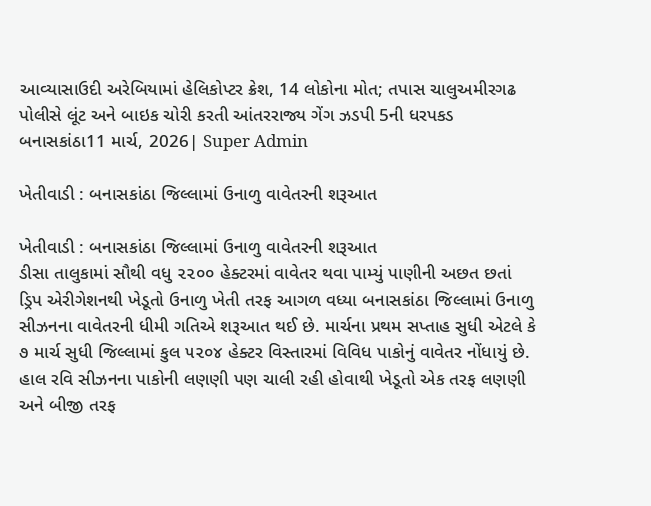આવ્યાસાઉદી અરેબિયામાં હેલિકોપ્ટર ક્રેશ, 14 લોકોના મોત; તપાસ ચાલુઅમીરગઢ પોલીસે લૂંટ અને બાઇક ચોરી કરતી આંતરરાજ્ય ગેંગ ઝડપી 5ની ધરપકડ
બનાસકાંઠા11 માર્ચ, 2026| Super Admin

ખેતીવાડી : બનાસકાંઠા જિલ્લામાં ઉનાળુ વાવેતરની શરૂઆત

ખેતીવાડી : બનાસકાંઠા જિલ્લામાં ઉનાળુ વાવેતરની શરૂઆત
ડીસા તાલુકામાં સૌથી વધુ ૨૨૦૦ હેક્ટરમાં વાવેતર થવા પામ્યું પાણીની અછત છતાં ડ્રિપ એરીગેશનથી ખેડૂતો ઉનાળુ ખેતી તરફ આગળ વધ્યા બનાસકાંઠા જિલ્લામાં ઉનાળુ સીઝનના વાવેતરની ધીમી ગતિએ શરૂઆત થઈ છે. માર્ચના પ્રથમ સપ્તાહ સુધી એટલે કે ૭ માર્ચ સુધી જિલ્લામાં કુલ ૫૨૦૪ હેક્ટર વિસ્તારમાં વિવિધ પાકોનું વાવેતર નોંધાયું છે. હાલ રવિ સીઝનના પાકોની લણણી પણ ચાલી રહી હોવાથી ખેડૂતો એક તરફ લણણી અને બીજી તરફ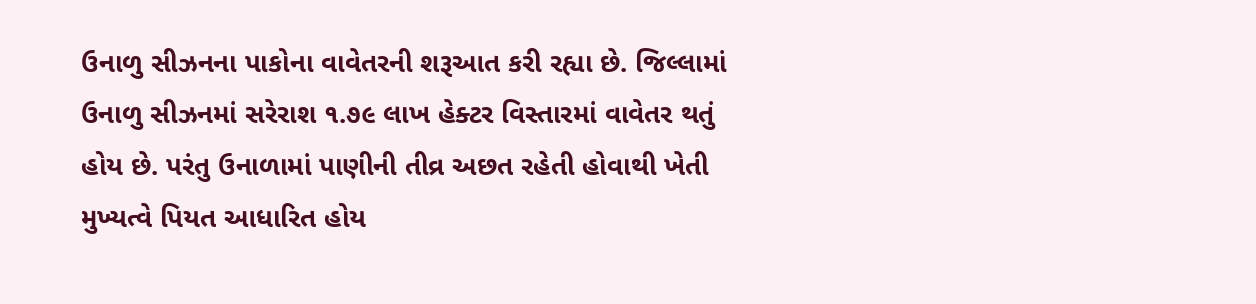ઉનાળુ સીઝનના પાકોના વાવેતરની શરૂઆત કરી રહ્યા છે. જિલ્લામાં ઉનાળુ સીઝનમાં સરેરાશ ૧.૭૯ લાખ હેક્ટર વિસ્તારમાં વાવેતર થતું હોય છે. પરંતુ ઉનાળામાં પાણીની તીવ્ર અછત રહેતી હોવાથી ખેતી મુખ્યત્વે પિયત આધારિત હોય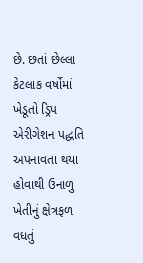છે. છતાં છેલ્લા કેટલાક વર્ષોમાં ખેડૂતો ડ્રિપ એરીગેશન પદ્ધતિ અપનાવતા થયા હોવાથી ઉનાળુ ખેતીનું ક્ષેત્રફળ વધતું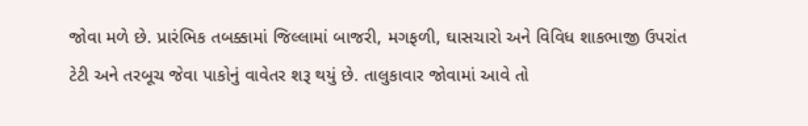જોવા મળે છે. પ્રારંભિક તબક્કામાં જિલ્લામાં બાજરી, મગફળી, ઘાસચારો અને વિવિધ શાકભાજી ઉપરાંત ટેટી અને તરબૂચ જેવા પાકોનું વાવેતર શરૂ થયું છે. તાલુકાવાર જોવામાં આવે તો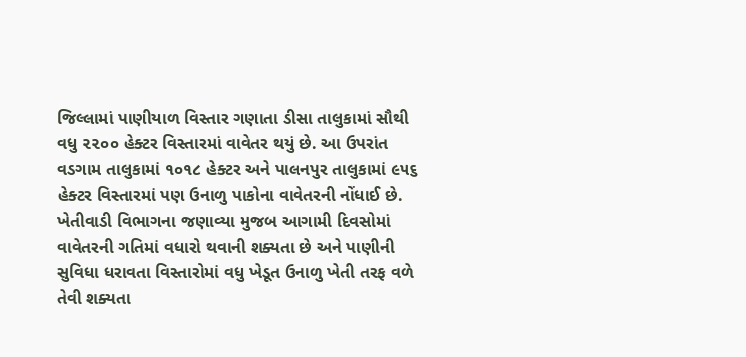જિલ્લામાં પાણીયાળ વિસ્તાર ગણાતા ડીસા તાલુકામાં સૌથી વધુ ૨૨૦૦ હેક્ટર વિસ્તારમાં વાવેતર થયું છે. આ ઉપરાંત વડગામ તાલુકામાં ૧૦૧૮ હેક્ટર અને પાલનપુર તાલુકામાં ૯૫૬ હેક્ટર વિસ્તારમાં પણ ઉનાળુ પાકોના વાવેતરની નોંધાઈ છે. ખેતીવાડી વિભાગના જણાવ્યા મુજબ આગામી દિવસોમાં વાવેતરની ગતિમાં વધારો થવાની શક્યતા છે અને પાણીની સુવિધા ધરાવતા વિસ્તારોમાં વધુ ખેડૂત ઉનાળુ ખેતી તરફ વળે તેવી શક્યતા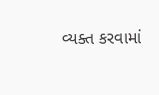વ્યક્ત કરવામાં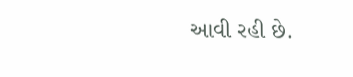આવી રહી છે.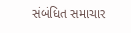સંબંધિત સમાચાર